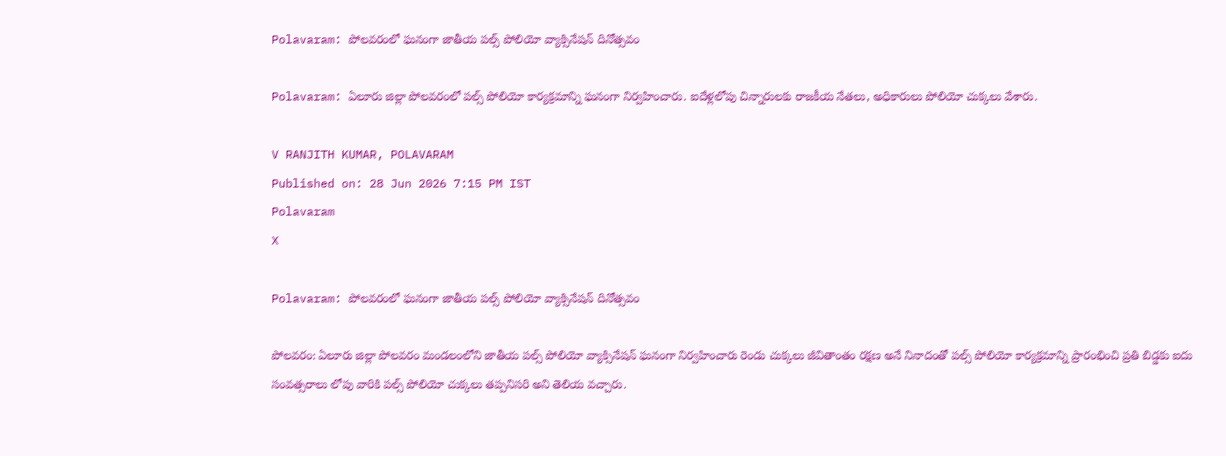Polavaram: పోలవరంలో ఘనంగా జాతీయ పల్స్ పోలియో వ్యాక్సినేషన్ దినోత్సవం

Polavaram: ఏలూరు జిల్లా పోలవరంలో పల్స్ పోలియో కార్యక్రమాన్ని ఘనంగా నిర్వహించారు. ఐదేళ్లలోపు చిన్నారులకు రాజకీయ నేతలు, అధికారులు పోలియో చుక్కలు వేశారు.

V RANJITH KUMAR, POLAVARAM
Published on: 28 Jun 2026 7:15 PM IST
Polavaram
X

Polavaram: పోలవరంలో ఘనంగా జాతీయ పల్స్ పోలియో వ్యాక్సినేషన్ దినోత్సవం

పోలవరం: ఏలూరు జిల్లా పోలవరం మండలంలోని జాతీయ పల్స్ పోలియో వ్యాక్సినేషన్ ఘనంగా నిర్వహించారు రెండు చుక్కలు జీవితాంతం రక్షణ అనే నినాదంతో పల్స్ పోలియో కార్యక్రమాన్ని ప్రారంభించి ప్రతి బిడ్డకు ఐదు సంవత్సరాలు లోపు వారికి పల్స్ పోలియో చుక్కలు తప్పనిసరి అని తెలియ వచ్చారు.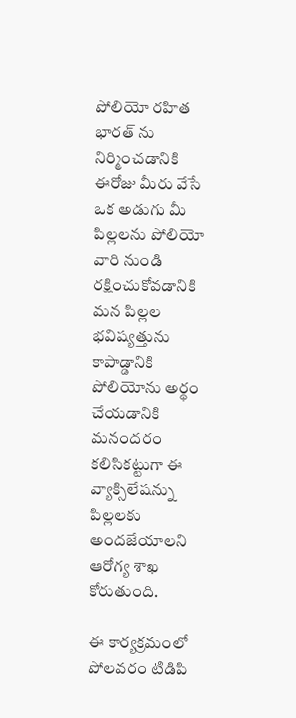పోలియో రహిత భారత్ ను నిర్మించడానికి ఈరోజు మీరు వేసే ఒక అడుగు మీ పిల్లలను పోలియో వారి నుండి రక్షించుకోవడానికి మన పిల్లల భవిష్యత్తును కాపాడ్డానికి పోలియోను అర్థం చేయడానికి మనందరం కలిసికట్టుగా ఈ వ్యాక్సిలేషన్ను పిల్లలకు అందజేయాలని ఆరోగ్య శాఖ కోరుతుంది.

ఈ కార్యక్రమంలో పోలవరం టిడిపి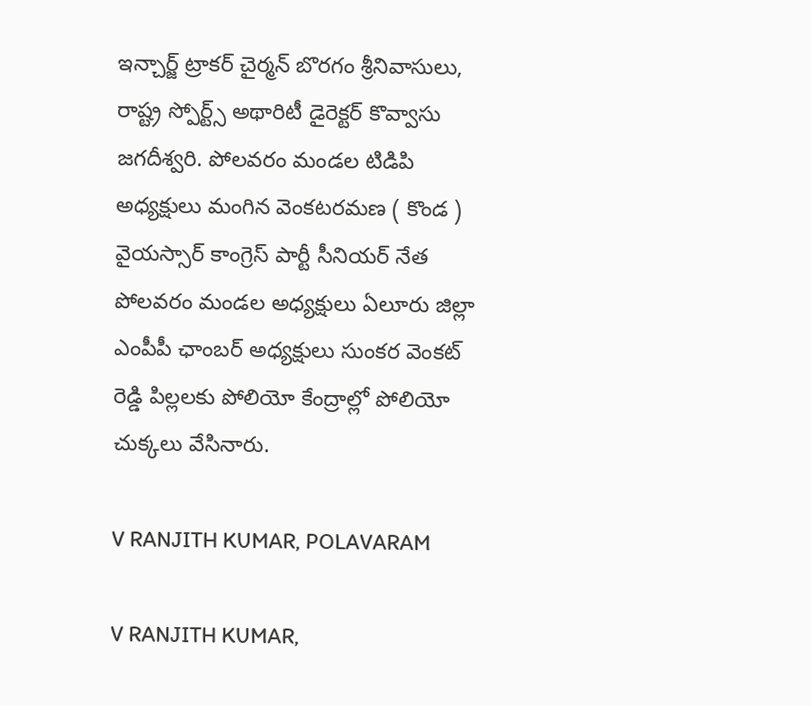ఇన్చార్జ్ ట్రాకర్ చైర్మన్ బొరగం శ్రీనివాసులు, రాష్ట్ర స్పోర్ట్స్ అథారిటీ డైరెక్టర్ కొవ్వాసు జగదీశ్వరి. పోలవరం మండల టిడిపి అధ్యక్షులు మంగిన వెంకటరమణ ( కొండ ) వైయస్సార్ కాంగ్రెస్ పార్టీ సీనియర్ నేత పోలవరం మండల అధ్యక్షులు ఏలూరు జిల్లా ఎంపీపీ ఛాంబర్ అధ్యక్షులు సుంకర వెంకట్ రెడ్డి పిల్లలకు పోలియో కేంద్రాల్లో పోలియో చుక్కలు వేసినారు.

V RANJITH KUMAR, POLAVARAM

V RANJITH KUMAR,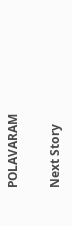POLAVARAM

Next Story